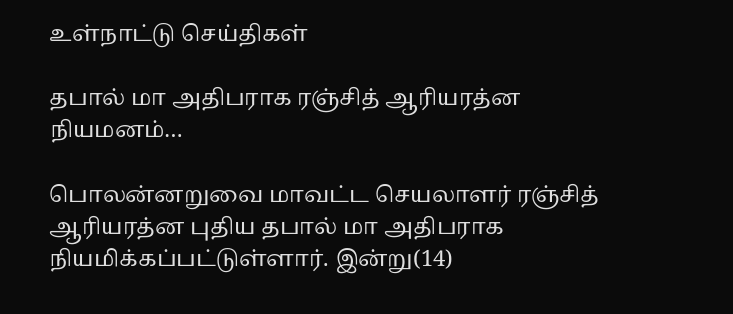உள்நாட்டு செய்திகள்

தபால் மா அதிபராக ரஞ்சித் ஆரியரத்ன நியமனம்…

பொலன்னறுவை மாவட்ட செயலாளர் ரஞ்சித் ஆரியரத்ன புதிய தபால் மா அதிபராக நியமிக்கப்பட்டுள்ளார். இன்று(14)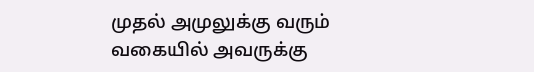முதல் அமுலுக்கு வரும் வகையில் அவருக்கு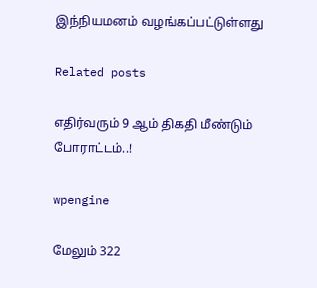இந்நியமனம் வழங்கப்பட்டுள்ளது

Related posts

எதிர்வரும் 9 ஆம் திகதி மீண்டும் போராட்டம்..!

wpengine

மேலும் 322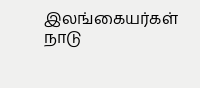இலங்கையர்கள் நாடு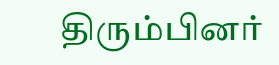திரும்பினர்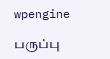wpengine

பருப்பு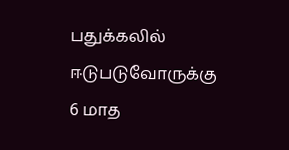பதுக்கலில் ஈடுபடுவோருக்கு 6 மாத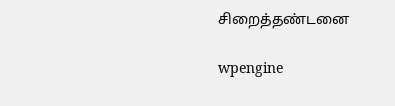சிறைத்தண்டனை

wpengine